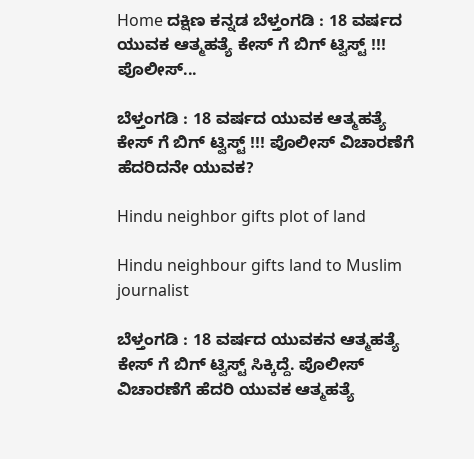Home ದಕ್ಷಿಣ ಕನ್ನಡ ಬೆಳ್ತಂಗಡಿ : 18 ವರ್ಷದ ಯುವಕ ಆತ್ಮಹತ್ಯೆ ಕೇಸ್ ಗೆ ಬಿಗ್ ಟ್ವಿಸ್ಟ್ !!! ಪೊಲೀಸ್...

ಬೆಳ್ತಂಗಡಿ : 18 ವರ್ಷದ ಯುವಕ ಆತ್ಮಹತ್ಯೆ ಕೇಸ್ ಗೆ ಬಿಗ್ ಟ್ವಿಸ್ಟ್ !!! ಪೊಲೀಸ್ ವಿಚಾರಣೆಗೆ ಹೆದರಿದನೇ ಯುವಕ?

Hindu neighbor gifts plot of land

Hindu neighbour gifts land to Muslim journalist

ಬೆಳ್ತಂಗಡಿ : 18 ವರ್ಷದ ಯುವಕನ ಆತ್ಮಹತ್ಯೆ ಕೇಸ್ ಗೆ ಬಿಗ್ ಟ್ವಿಸ್ಟ್ ಸಿಕ್ಕಿದ್ದೆ. ಪೊಲೀಸ್ ವಿಚಾರಣೆಗೆ ಹೆದರಿ ಯುವಕ ಆತ್ಮಹತ್ಯೆ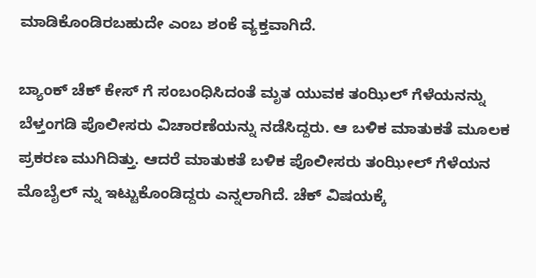ಮಾಡಿಕೊಂಡಿರಬಹುದೇ ಎಂಬ ಶಂಕೆ ವ್ಯಕ್ತವಾಗಿದೆ.

ಬ್ಯಾಂಕ್ ಚೆಕ್ ಕೇಸ್ ಗೆ ಸಂಬಂಧಿಸಿದಂತೆ ಮೃತ ಯುವಕ ತಂಝಿಲ್ ಗೆಳೆಯನನ್ನು ಬೆಳ್ತಂಗಡಿ ಪೊಲೀಸರು ವಿಚಾರಣೆಯನ್ನು ನಡೆಸಿದ್ದರು. ಆ ಬಳಿಕ ಮಾತುಕತೆ ಮೂಲಕ ಪ್ರಕರಣ ಮುಗಿದಿತ್ತು. ಆದರೆ ಮಾತುಕತೆ ಬಳಿಕ ಪೊಲೀಸರು ತಂಝೀಲ್ ಗೆಳೆಯನ ಮೊಬೈಲ್ ನ್ನು ಇಟ್ಟುಕೊಂಡಿದ್ದರು ಎನ್ನಲಾಗಿದೆ. ಚೆಕ್ ವಿಷಯಕ್ಕೆ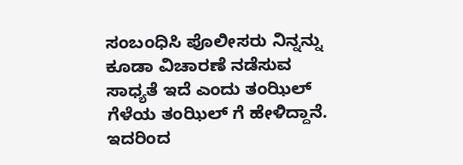ಸಂಬಂಧಿಸಿ‌ ಪೊಲೀಸರು ನಿನ್ನನ್ನು ಕೂಡಾ ವಿಚಾರಣೆ ನಡೆಸುವ ಸಾಧ್ಯತೆ ಇದೆ ಎಂದು ತಂಝಿಲ್ ಗೆಳೆಯ ತಂಝಿಲ್ ಗೆ ಹೇಳಿದ್ದಾನೆ. ಇದರಿಂದ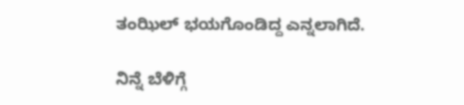ತಂಝಿಲ್ ಭಯಗೊಂಡಿದ್ದ ಎನ್ನಲಾಗಿದೆ.

ನಿನ್ನೆ ಬೆಳಿಗ್ಗೆ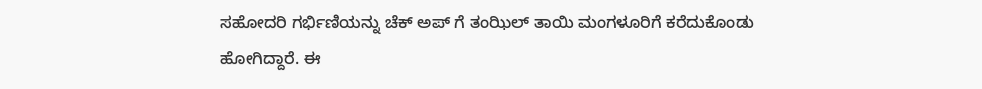ಸಹೋದರಿ ಗರ್ಭಿಣಿಯನ್ನು ಚೆಕ್ ಅಪ್ ಗೆ ತಂಝಿಲ್ ತಾಯಿ ಮಂಗಳೂರಿಗೆ ಕರೆದುಕೊಂಡು ಹೋಗಿದ್ದಾರೆ. ಈ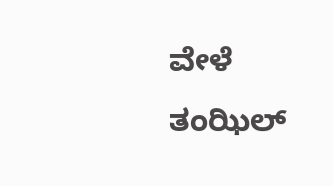ವೇಳೆ ತಂಝಿಲ್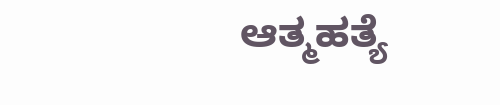ಆತ್ಮಹತ್ಯೆ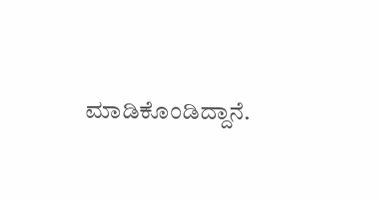ಮಾಡಿಕೊಂಡಿದ್ದಾನೆ.